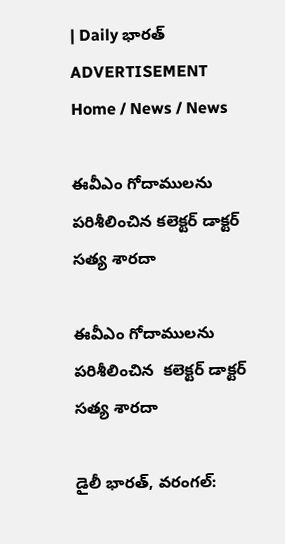| Daily భారత్
ADVERTISEMENT
Home / News / News

ఈవీఎం గోదాములను పరిశీలించిన కలెక్టర్ డాక్టర్ సత్య శారదా

ఈవీఎం గోదాములను పరిశీలించిన  కలెక్టర్ డాక్టర్ సత్య శారదా

డైలీ భారత్, వరంగల్: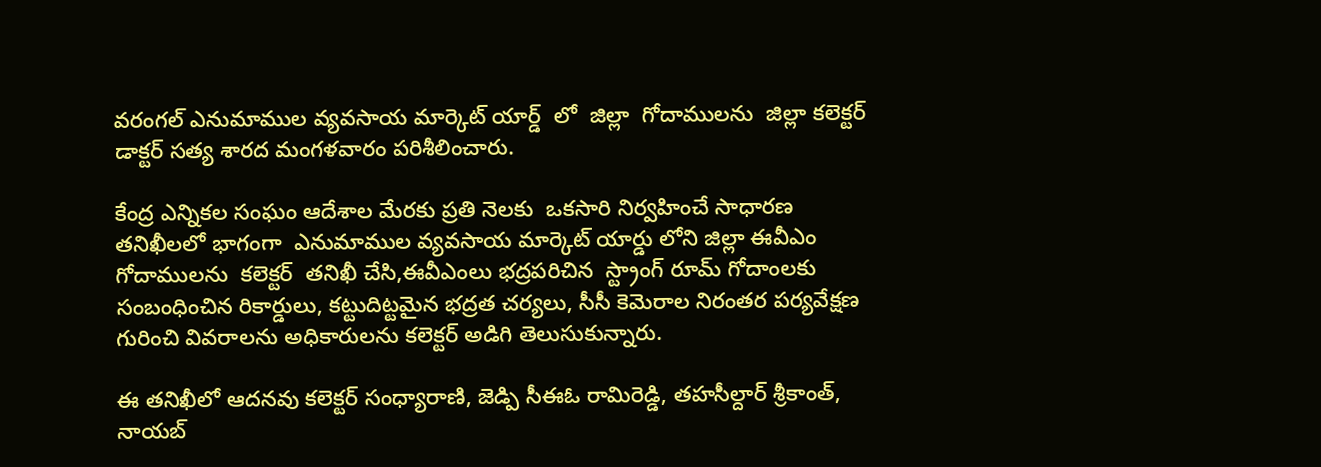వరంగల్ ఎనుమాముల వ్యవసాయ మార్కెట్ యార్డ్  లో  జిల్లా  గోదాములను  జిల్లా కలెక్టర్ డాక్టర్ సత్య శారద మంగళవారం పరిశీలించారు.

కేంద్ర ఎన్నికల సంఘం ఆదేశాల మేరకు ప్రతి నెలకు  ఒకసారి నిర్వహించే సాధారణ తనిఖీలలో భాగంగా  ఎనుమాముల వ్యవసాయ మార్కెట్ యార్డు లోని జిల్లా ఈవీఎం గోదాములను  కలెక్టర్  తనిఖీ చేసి,ఈవీఎంలు భద్రపరిచిన  స్ట్రాంగ్ రూమ్ గోదాంలకు సంబంధించిన రికార్డులు, కట్టుదిట్టమైన భద్రత చర్యలు, సీసీ కెమెరాల నిరంతర పర్యవేక్షణ గురించి వివరాలను అధికారులను కలెక్టర్ అడిగి తెలుసుకున్నారు.

ఈ తనిఖీలో ఆదనవు కలెక్టర్ సంధ్యారాణి, జెడ్పి సీఈఓ రామిరెడ్డి, తహసీల్దార్ శ్రీకాంత్, నాయబ్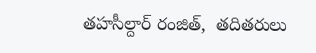తహసీల్దార్ రంజిత్,  తదితరులు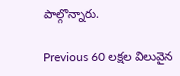పాల్గొన్నారు.

Previous 60 లక్షల విలువైన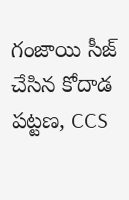గంజాయి సీజ్ చేసిన కోదాడ పట్టణ, CCS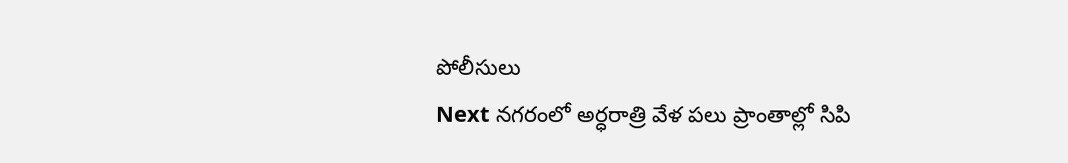పోలీసులు
Next నగరంలో అర్ధరాత్రి వేళ పలు ప్రాంతాల్లో సిపి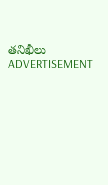తనిఖీలు
ADVERTISEMENT